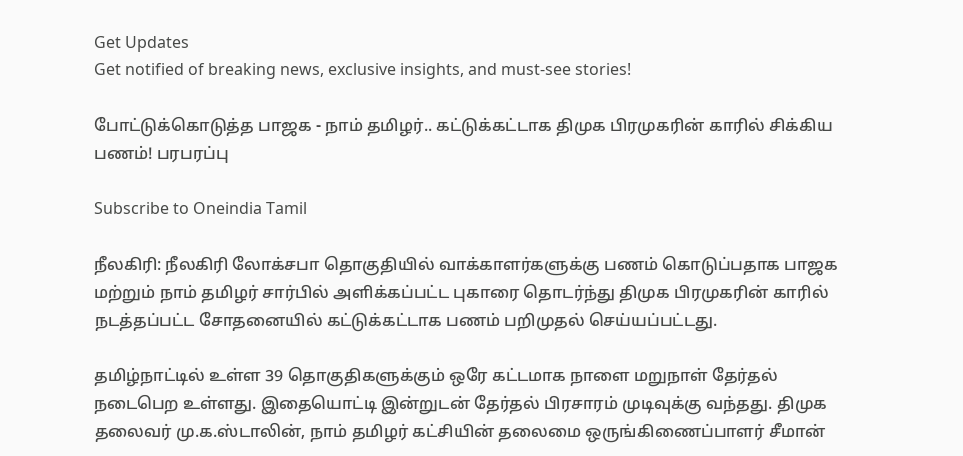Get Updates
Get notified of breaking news, exclusive insights, and must-see stories!

போட்டுக்கொடுத்த பாஜக - நாம் தமிழர்.. கட்டுக்கட்டாக திமுக பிரமுகரின் காரில் சிக்கிய பணம்! பரபரப்பு

Subscribe to Oneindia Tamil

நீலகிரி: நீலகிரி லோக்சபா தொகுதியில் வாக்காளர்களுக்கு பணம் கொடுப்பதாக பாஜக மற்றும் நாம் தமிழர் சார்பில் அளிக்கப்பட்ட புகாரை தொடர்ந்து திமுக பிரமுகரின் காரில் நடத்தப்பட்ட சோதனையில் கட்டுக்கட்டாக பணம் பறிமுதல் செய்யப்பட்டது.

தமிழ்நாட்டில் உள்ள 39 தொகுதிகளுக்கும் ஒரே கட்டமாக நாளை மறுநாள் தேர்தல் நடைபெற உள்ளது. இதையொட்டி இன்றுடன் தேர்தல் பிரசாரம் முடிவுக்கு வந்தது. திமுக தலைவர் மு.க.ஸ்டாலின், நாம் தமிழர் கட்சியின் தலைமை ஒருங்கிணைப்பாளர் சீமான்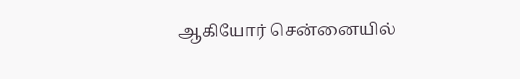ஆகியோர் சென்னையில்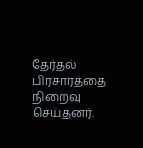தேர்தல் பிரசாரத்தை நிறைவு செய்தனர்.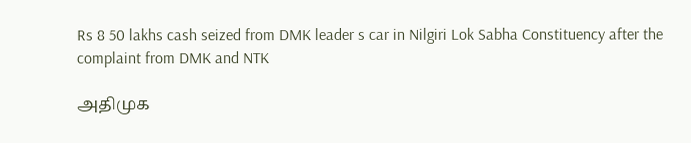Rs 8 50 lakhs cash seized from DMK leader s car in Nilgiri Lok Sabha Constituency after the complaint from DMK and NTK

அதிமுக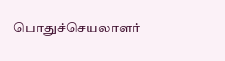பொதுச்செயலாளர்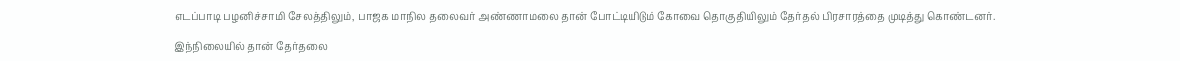எடப்பாடி பழனிச்சாமி சேலத்திலும், பாஜக மாநில தலைவர் அண்ணாமலை தான் போட்டியிடும் கோவை தொகுதியிலும் தேர்தல் பிரசாரத்தை முடித்து கொண்டனர்.

இந்நிலையில் தான் தேர்தலை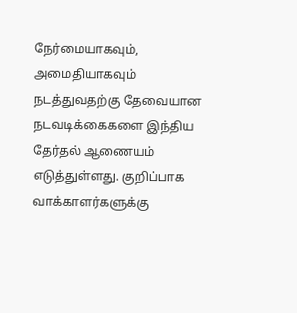நேர்மையாகவும், அமைதியாகவும் நடத்துவதற்கு தேவையான நடவடிக்கைகளை இந்திய தேர்தல் ஆணையம் எடுத்துள்ளது. குறிப்பாக வாக்காளர்களுக்கு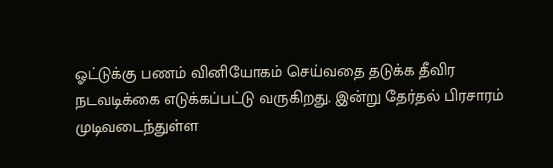ஓட்டுக்கு பணம் வினியோகம் செய்வதை தடுக்க தீவிர நடவடிக்கை எடுக்கப்பட்டு வருகிறது. இன்று தேர்தல் பிரசாரம் முடிவடைந்துள்ள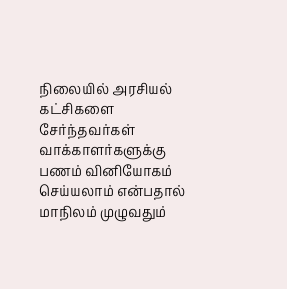நிலையில் அரசியல் கட்சிகளை சேர்ந்தவர்கள் வாக்காளர்களுக்கு பணம் வினியோகம் செய்யலாம் என்பதால் மாநிலம் முழுவதும்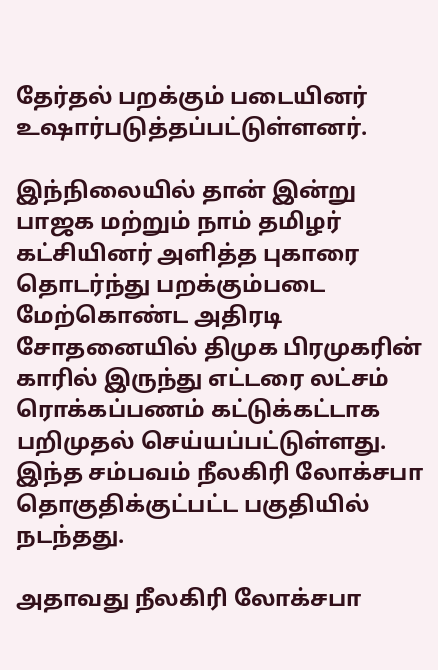தேர்தல் பறக்கும் படையினர் உஷார்படுத்தப்பட்டுள்ளனர்.

இந்நிலையில் தான் இன்று பாஜக மற்றும் நாம் தமிழர் கட்சியினர் அளித்த புகாரை தொடர்ந்து பறக்கும்படை மேற்கொண்ட அதிரடி சோதனையில் திமுக பிரமுகரின் காரில் இருந்து எட்டரை லட்சம் ரொக்கப்பணம் கட்டுக்கட்டாக பறிமுதல் செய்யப்பட்டுள்ளது. இந்த சம்பவம் நீலகிரி லோக்சபா தொகுதிக்குட்பட்ட பகுதியில் நடந்தது.

அதாவது நீலகிரி லோக்சபா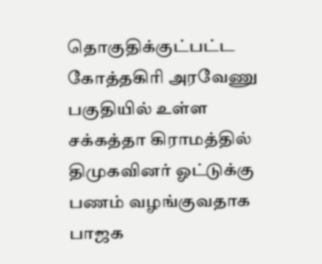தொகுதிக்குட்பட்ட கோத்தகிரி அரவேணு பகுதியில் உள்ள சக்கத்தா கிராமத்தில் திமுகவினர் ஓட்டுக்கு பணம் வழங்குவதாக பாஜக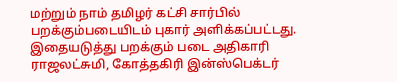மற்றும் நாம் தமிழர் கட்சி சார்பில் பறக்கும்படையிடம் புகார் அளிக்கப்பட்டது. இதையடுத்து பறக்கும் படை அதிகாரி ராஜலட்சுமி, கோத்தகிரி இன்ஸ்பெக்டர்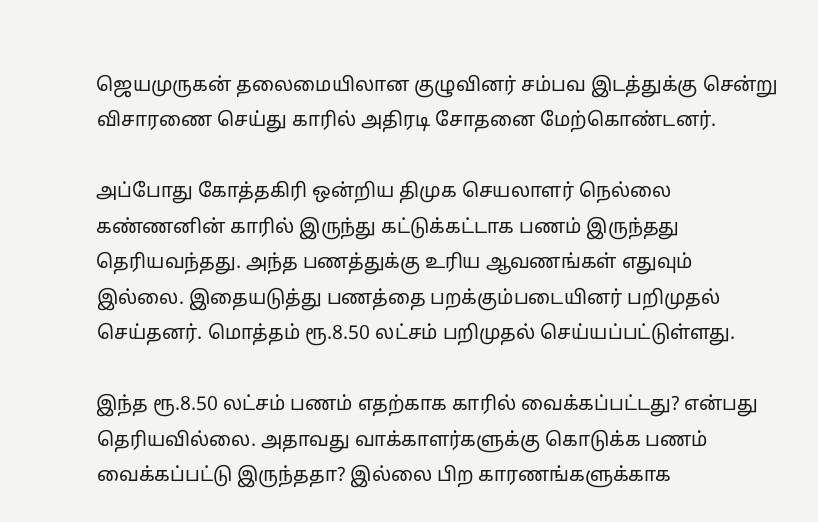ஜெயமுருகன் தலைமையிலான குழுவினர் சம்பவ இடத்துக்கு சென்று விசாரணை செய்து காரில் அதிரடி சோதனை மேற்கொண்டனர்.

அப்போது கோத்தகிரி ஒன்றிய திமுக செயலாளர் நெல்லை கண்ணனின் காரில் இருந்து கட்டுக்கட்டாக பணம் இருந்தது தெரியவந்தது. அந்த பணத்துக்கு உரிய ஆவணங்கள் எதுவும் இல்லை. இதையடுத்து பணத்தை பறக்கும்படையினர் பறிமுதல் செய்தனர். மொத்தம் ரூ.8.50 லட்சம் பறிமுதல் செய்யப்பட்டுள்ளது.

இந்த ரூ.8.50 லட்சம் பணம் எதற்காக காரில் வைக்கப்பட்டது? என்பது தெரியவில்லை. அதாவது வாக்காளர்களுக்கு கொடுக்க பணம் வைக்கப்பட்டு இருந்ததா? இல்லை பிற காரணங்களுக்காக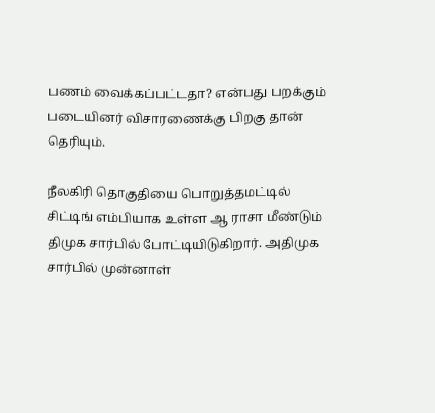பணம் வைக்கப்பட்டதா? என்பது பறக்கும் படையினர் விசாரணைக்கு பிறகு தான் தெரியும்.

நீலகிரி தொகுதியை பொறுத்தமட்டில் சிட்டிங் எம்பியாக உள்ள ஆ ராசா மீண்டும் திமுக சார்பில் போட்டியிடுகிறார். அதிமுக சார்பில் முன்னாள்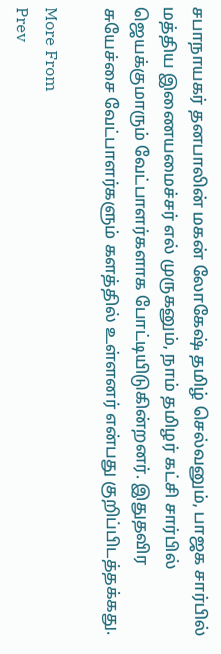சபாநாயகர் தனபாலின் மகன் லோகேஷ் தமிழ் செல்வனும், பாஜக சார்பில் மத்திய இணையமைச்சர் எல் முருகனும், நாம் தமிழர் கட்சி சார்பில் ஜெயக்குமாரும் வேட்பாளர்களாக போட்டியிடுகின்றனர். இதுதவிர சுயேச்சை வேட்பாளர்களும் களத்தில் உள்ளனர் என்பது குறிப்பிடத்தக்கது.

More From
Prev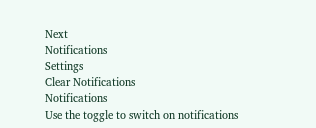Next
Notifications
Settings
Clear Notifications
Notifications
Use the toggle to switch on notifications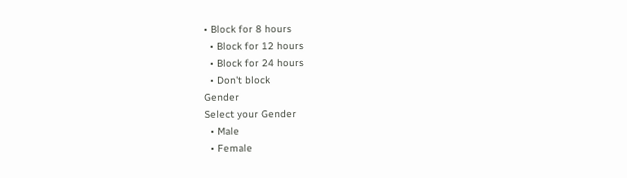• Block for 8 hours
  • Block for 12 hours
  • Block for 24 hours
  • Don't block
Gender
Select your Gender
  • Male
  • Female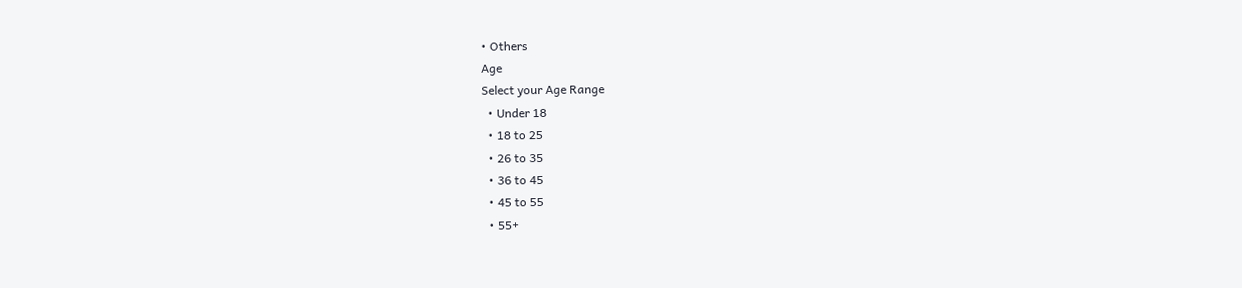• Others
Age
Select your Age Range
  • Under 18
  • 18 to 25
  • 26 to 35
  • 36 to 45
  • 45 to 55
  • 55+